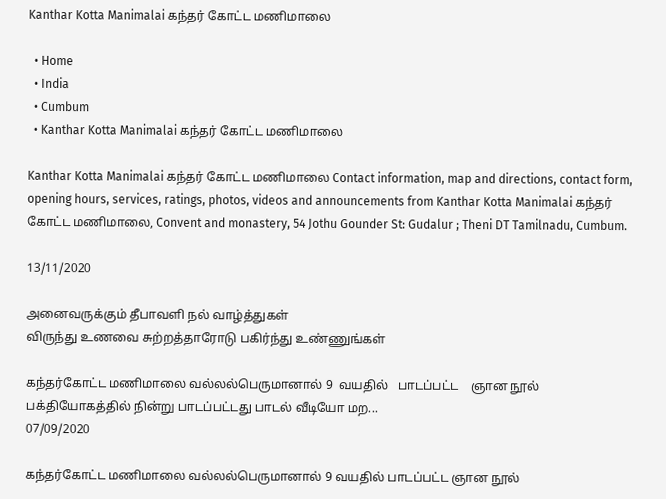Kanthar Kotta Manimalai கந்தர் கோட்ட மணிமாலை

  • Home
  • India
  • Cumbum
  • Kanthar Kotta Manimalai கந்தர் கோட்ட மணிமாலை

Kanthar Kotta Manimalai கந்தர் கோட்ட மணிமாலை Contact information, map and directions, contact form, opening hours, services, ratings, photos, videos and announcements from Kanthar Kotta Manimalai கந்தர் கோட்ட மணிமாலை, Convent and monastery, 54 Jothu Gounder St: Gudalur ; Theni DT Tamilnadu, Cumbum.

13/11/2020

அனைவருக்கும் தீபாவளி நல் வாழ்த்துகள்
விருந்து உணவை சுற்றத்தாரோடு பகிர்ந்து உண்ணுங்கள்

கந்தர்கோட்ட மணிமாலை வல்லல்பெருமானால் 9  வயதில்   பாடப்பட்ட    ஞான நூல் பக்தியோகத்தில் நின்று பாடப்பட்டது பாடல் வீடியோ மற...
07/09/2020

கந்தர்கோட்ட மணிமாலை வல்லல்பெருமானால் 9 வயதில் பாடப்பட்ட ஞான நூல்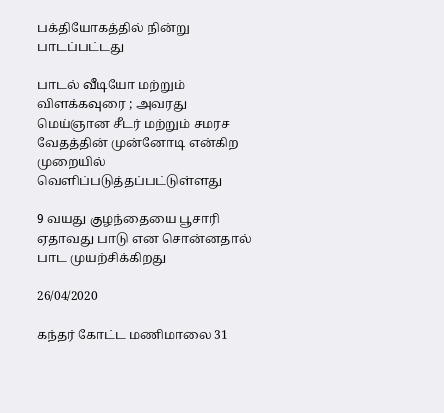பக்தியோகத்தில் நின்று பாடப்பட்டது

பாடல் வீடியோ மற்றும் விளக்கவுரை ; அவரது மெய்ஞான சீடர் மற்றும் சமரச வேதத்தின் முன்னோடி என்கிற முறையில் வெளிப்படுத்தப்பட்டுள்ளது

9 வயது குழந்தையை பூசாரி ஏதாவது பாடு என சொன்னதால் பாட முயற்சிக்கிறது

26/04/2020

கந்தர் கோட்ட மணிமாலை 31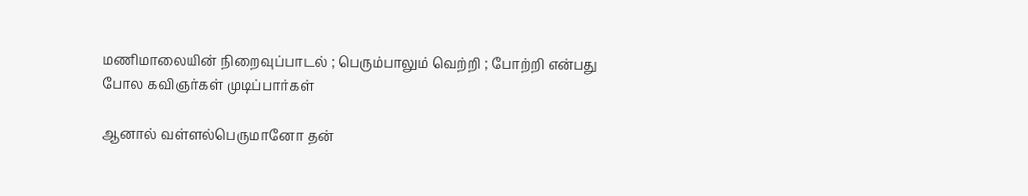மணிமாலையின் நிறைவுப்பாடல் ; பெரும்பாலும் வெற்றி ; போற்றி என்பது போல கவிஞர்கள் முடிப்பார்கள்

ஆனால் வள்ளல்பெருமானோ தன்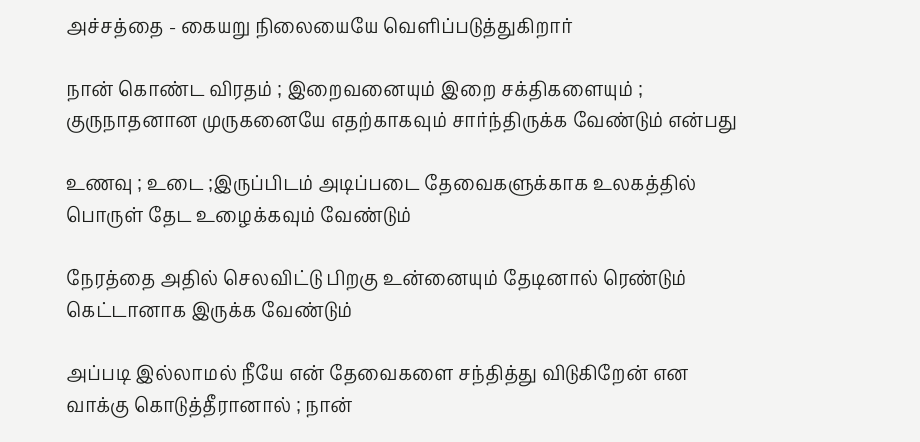அச்சத்தை - கையறு நிலையையே வெளிப்படுத்துகிறார்

நான் கொண்ட விரதம் ; இறைவனையும் இறை சக்திகளையும் ; குருநாதனான முருகனையே எதற்காகவும் சார்ந்திருக்க வேண்டும் என்பது

உணவு ; உடை ;இருப்பிடம் அடிப்படை தேவைகளுக்காக உலகத்தில் பொருள் தேட உழைக்கவும் வேண்டும்

நேரத்தை அதில் செலவிட்டு பிறகு உன்னையும் தேடினால் ரெண்டும் கெட்டானாக இருக்க வேண்டும்

அப்படி இல்லாமல் நீயே என் தேவைகளை சந்தித்து விடுகிறேன் என வாக்கு கொடுத்தீரானால் ; நான்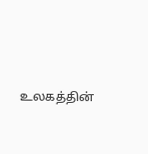உலகத்தின்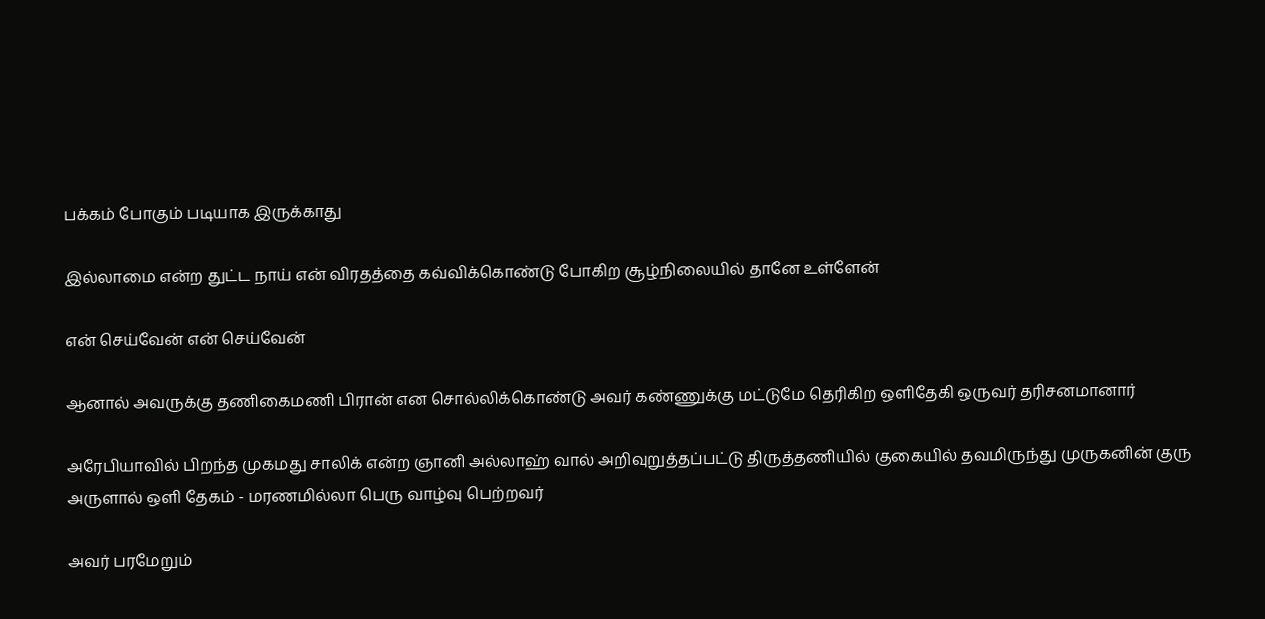பக்கம் போகும் படியாக இருக்காது

இல்லாமை என்ற துட்ட நாய் என் விரதத்தை கவ்விக்கொண்டு போகிற சூழ்நிலையில் தானே உள்ளேன்

என் செய்வேன் என் செய்வேன்

ஆனால் அவருக்கு தணிகைமணி பிரான் என சொல்லிக்கொண்டு அவர் கண்ணுக்கு மட்டுமே தெரிகிற ஒளிதேகி ஒருவர் தரிசனமானார்

அரேபியாவில் பிறந்த முகமது சாலிக் என்ற ஞானி அல்லாஹ் வால் அறிவுறுத்தப்பட்டு திருத்தணியில் குகையில் தவமிருந்து முருகனின் குரு அருளால் ஒளி தேகம் - மரணமில்லா பெரு வாழ்வு பெற்றவர்

அவர் பரமேறும்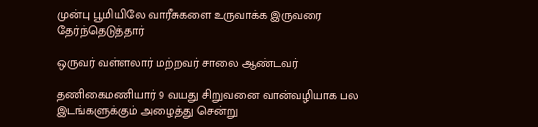முன்பு பூமியிலே வாரீசுகளை உருவாக்க இருவரை தேர்ந்தெடுத்தார்

ஒருவர் வள்ளலார் மற்றவர் சாலை ஆண்டவர்

தணிகைமணியார் 9 வயது சிறுவனை வான்வழியாக பல இடங்களுக்கும் அழைத்து சென்று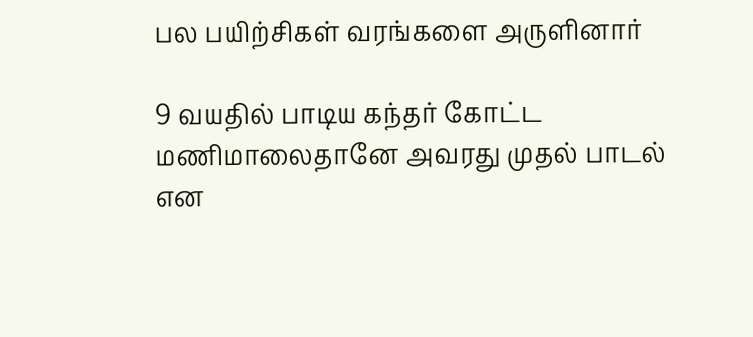பல பயிற்சிகள் வரங்களை அருளினார்

9 வயதில் பாடிய கந்தர் கோட்ட மணிமாலைதானே அவரது முதல் பாடல் என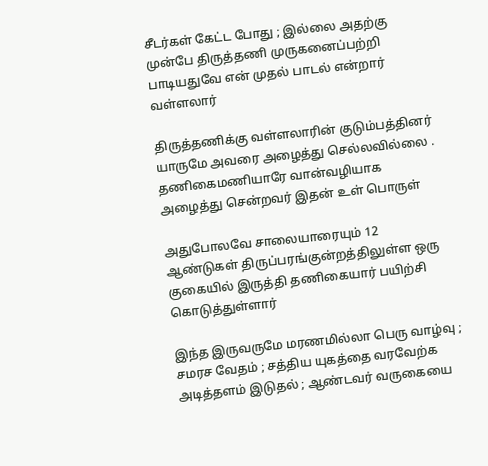சீடர்கள் கேட்ட போது ; இல்லை அதற்கு முன்பே திருத்தணி முருகனைப்பற்றி பாடியதுவே என் முதல் பாடல் என்றார் வள்ளலார்

திருத்தணிக்கு வள்ளலாரின் குடும்பத்தினர் யாருமே அவரை அழைத்து செல்லவில்லை . தணிகைமணியாரே வான்வழியாக அழைத்து சென்றவர் இதன் உள் பொருள்

அதுபோலவே சாலையாரையும் 12 ஆண்டுகள் திருப்பரங்குன்றத்திலுள்ள ஒரு குகையில் இருத்தி தணிகையார் பயிற்சி கொடுத்துள்ளார்

இந்த இருவருமே மரணமில்லா பெரு வாழ்வு ; சமரச வேதம் ; சத்திய யுகத்தை வரவேற்க அடித்தளம் இடுதல் ; ஆண்டவர் வருகையை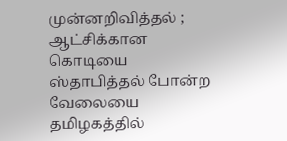முன்னறிவித்தல் ; ஆட்சிக்கான கொடியை ஸ்தாபித்தல் போன்ற வேலையை தமிழகத்தில்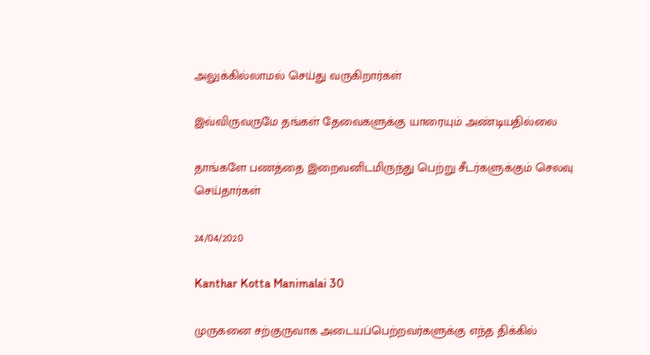அலுக்கில்லாமல் செய்து வருகிறார்கள்

இவ்விருவருமே தங்கள் தேவைகளுக்கு யாரையும் அண்டியதில்லை

தாங்களே பணத்தை இறைவனிடமிருந்து பெற்று சீடர்களுக்கும் செலவு செய்தார்கள்

24/04/2020

Kanthar Kotta Manimalai 30

முருகனை சற்குருவாக அடையப்பெற்றவர்களுக்கு எந்த திக்கில்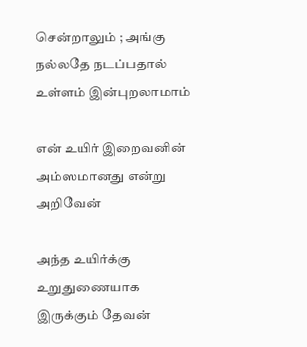சென்றாலும் ; அங்கு நல்லதே நடப்பதால் உள்ளம் இன்புறலாமாம்

என் உயிர் இறைவனின் அம்ஸமானது என்று அறிவேன்

அந்த உயிர்க்கு உறுதுணையாக இருக்கும் தேவன்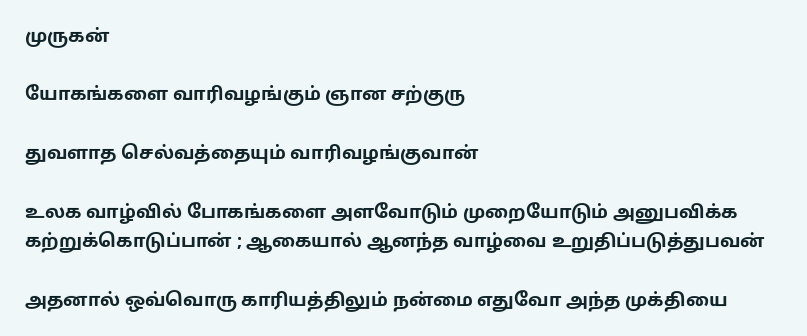முருகன்

யோகங்களை வாரிவழங்கும் ஞான சற்குரு

துவளாத செல்வத்தையும் வாரிவழங்குவான்

உலக வாழ்வில் போகங்களை அளவோடும் முறையோடும் அனுபவிக்க கற்றுக்கொடுப்பான் ; ஆகையால் ஆனந்த வாழ்வை உறுதிப்படுத்துபவன்

அதனால் ஒவ்வொரு காரியத்திலும் நன்மை எதுவோ அந்த முக்தியை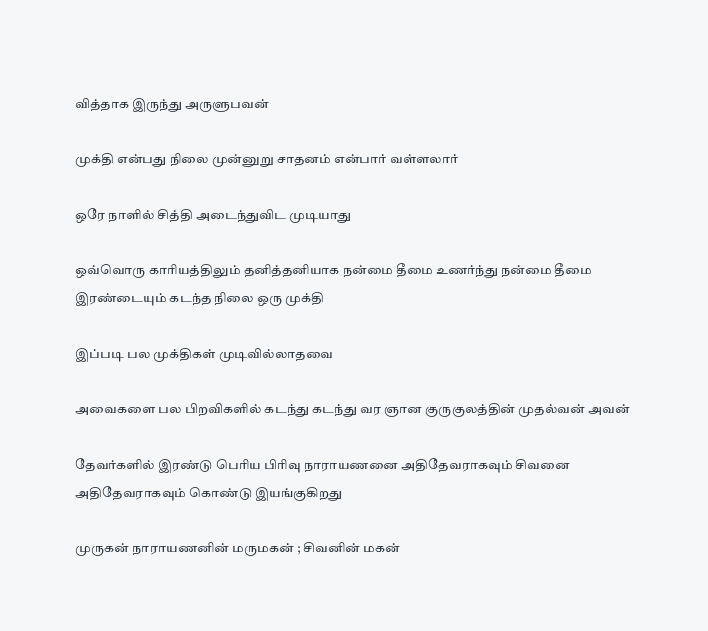வித்தாக இருந்து அருளுபவன்

முக்தி என்பது நிலை முன்னுறு சாதனம் என்பார் வள்ளலார்

ஒரே நாளில் சித்தி அடைந்துவிட முடியாது

ஒவ்வொரு காரியத்திலும் தனித்தனியாக நன்மை தீமை உணர்ந்து நன்மை தீமை இரண்டையும் கடந்த நிலை ஒரு முக்தி

இப்படி பல முக்திகள் முடிவில்லாதவை

அவைகளை பல பிறவிகளில் கடந்து கடந்து வர ஞான குருகுலத்தின் முதல்வன் அவன்

தேவர்களில் இரண்டு பெரிய பிரிவு நாராயணனை அதிதேவராகவும் சிவனை அதிதேவராகவும் கொண்டு இயங்குகிறது

முருகன் நாராயணனின் மருமகன் ; சிவனின் மகன்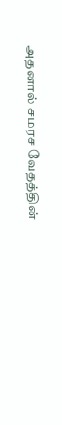அதனால் சமரச வேதத்தின்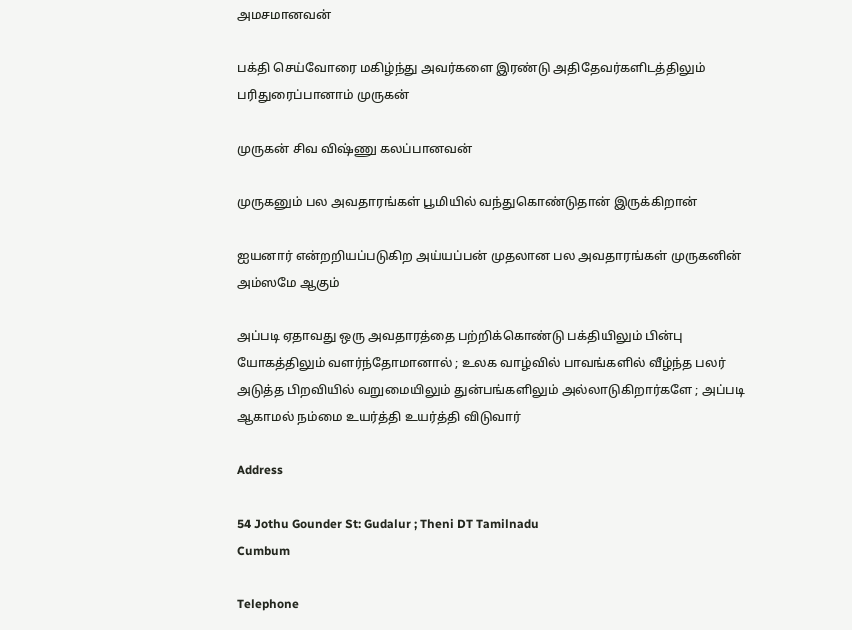அமசமானவன்

பக்தி செய்வோரை மகிழ்ந்து அவர்களை இரண்டு அதிதேவர்களிடத்திலும் பரிதுரைப்பானாம் முருகன்

முருகன் சிவ விஷ்ணு கலப்பானவன்

முருகனும் பல அவதாரங்கள் பூமியில் வந்துகொண்டுதான் இருக்கிறான்

ஐயனார் என்றறியப்படுகிற அய்யப்பன் முதலான பல அவதாரங்கள் முருகனின் அம்ஸமே ஆகும்

அப்படி ஏதாவது ஒரு அவதாரத்தை பற்றிக்கொண்டு பக்தியிலும் பின்பு யோகத்திலும் வளர்ந்தோமானால் ; உலக வாழ்வில் பாவங்களில் வீழ்ந்த பலர் அடுத்த பிறவியில் வறுமையிலும் துன்பங்களிலும் அல்லாடுகிறார்களே ; அப்படி ஆகாமல் நம்மை உயர்த்தி உயர்த்தி விடுவார்

Address

54 Jothu Gounder St: Gudalur ; Theni DT Tamilnadu
Cumbum

Telephone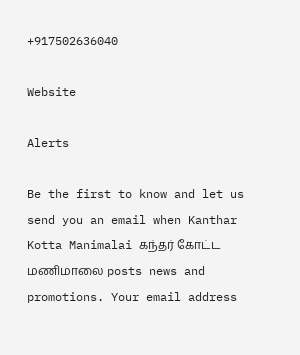+917502636040

Website

Alerts

Be the first to know and let us send you an email when Kanthar Kotta Manimalai கந்தர் கோட்ட மணிமாலை posts news and promotions. Your email address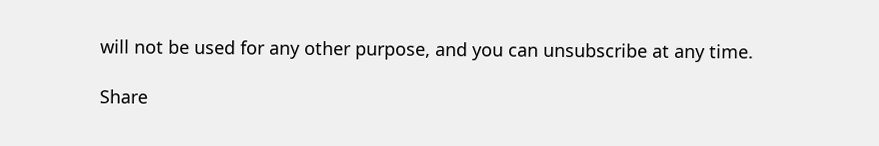will not be used for any other purpose, and you can unsubscribe at any time.

Share